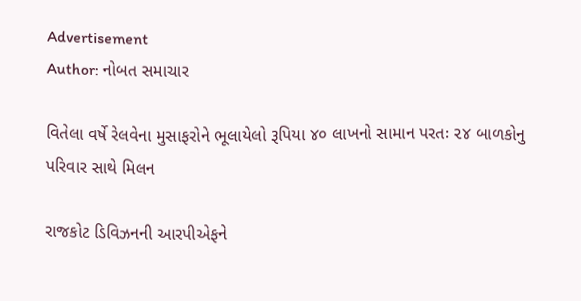Advertisement
Author: નોબત સમાચાર

વિતેલા વર્ષે રેલવેના મુસાફરોને ભૂલાયેલો રૂપિયા ૪૦ લાખનો સામાન પરતઃ ૨૪ બાળકોનુ પરિવાર સાથે મિલન

રાજકોટ ડિવિઝનની આરપીએફને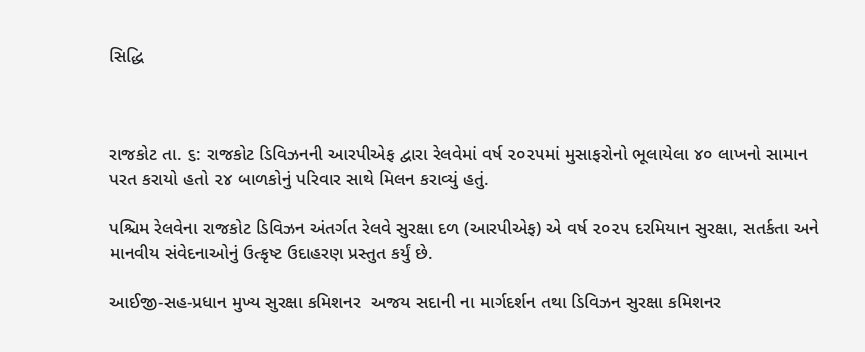સિદ્ધિ



રાજકોટ તા. ૬: રાજકોટ ડિવિઝનની આરપીએફ દ્વારા રેલવેમાં વર્ષ ૨૦૨૫માં મુસાફરોનો ભૂલાયેલા ૪૦ લાખનો સામાન પરત કરાયો હતો ૨૪ બાળકોનું પરિવાર સાથે મિલન કરાવ્યું હતું.

પશ્ચિમ રેલવેના રાજકોટ ડિવિઝન અંતર્ગત રેલવે સુરક્ષા દળ (આરપીએફ) એ વર્ષ ૨૦૨૫ દરમિયાન સુરક્ષા, સતર્કતા અને માનવીય સંવેદનાઓનું ઉત્કૃષ્ટ ઉદાહરણ પ્રસ્તુત કર્યું છે.

આઈજી-સહ-પ્રધાન મુખ્ય સુરક્ષા કમિશનર  અજય સદાની ના માર્ગદર્શન તથા ડિવિઝન સુરક્ષા કમિશનર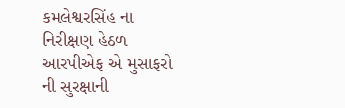કમલેશ્વરસિંહ ના નિરીક્ષણ હેઠળ આરપીએફ એ મુસાફરો ની સુરક્ષાની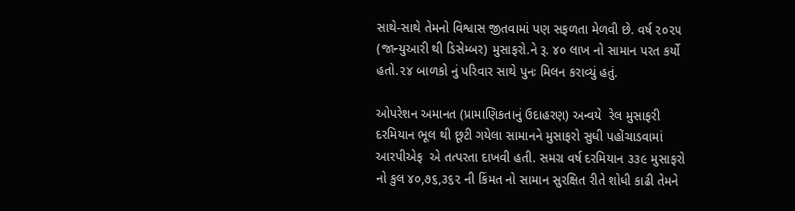સાથે-સાથે તેમનો વિશ્વાસ જીતવામાં પણ સફળતા મેળવી છે. વર્ષ ૨૦૨૫ (જાન્યુઆરી થી ડિસેમ્બર) મુસાફરો.ને રૂ. ૪૦ લાખ નો સામાન પરત કર્યો હતો.૨૪ બાળકો નું પરિવાર સાથે પુનઃ મિલન કરાવ્યું હતું.

ઓપરેશન અમાનત (પ્રામાણિકતાનું ઉદાહરણ) અન્વયે  રેલ મુસાફરી દરમિયાન ભૂલ થી છૂટી ગયેલા સામાનને મુસાફરો સુધી પહોંચાડવામાં આરપીએફ  એ તત્પરતા દાખવી હતી. સમગ્ર વર્ષ દરમિયાન ૩૩૯ મુસાફરો નો કુલ ૪૦,૭૬,૩૬૨ ની કિંમત નો સામાન સુરક્ષિત રીતે શોધી કાઢી તેમને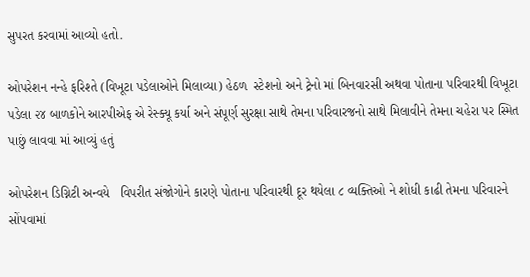સુપરત કરવામાં આવ્યો હતો.

ઓપરેશન નન્હે ફરિશ્તે (વિખૂટા પડેલાઓને મિલાવ્યા) હેઠળ  સ્ટેશનો અને ટ્રેનો માં બિનવારસી અથવા પોતાના પરિવારથી વિખૂટા પડેલા ૨૪ બાળકોને આરપીએફ એ રેસ્ક્યૂ કર્યા અને સંપૂર્ણ સુરક્ષા સાથે તેમના પરિવારજનો સાથે મિલાવીને તેમના ચહેરા પર સ્મિત પાછું લાવવા માં આવ્યું હતું

ઓપરેશન ડિગ્નિટી અન્વયે   વિપરીત સંજોગોને કારણે પોતાના પરિવારથી દૂર થયેલા ૮ વ્યક્તિઓ ને શોધી કાઢી તેમના પરિવારને સોંપવામાં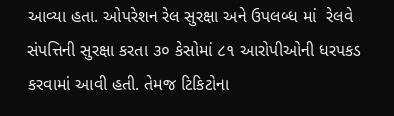આવ્યા હતા. ઓપરેશન રેલ સુરક્ષા અને ઉપલબ્ધ માં  રેલવે સંપત્તિની સુરક્ષા કરતા ૩૦ કેસોમાં ૮૧ આરોપીઓની ધરપકડ કરવામાં આવી હતી. તેમજ ટિકિટોના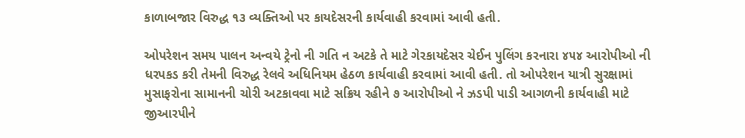કાળાબજાર વિરુદ્ધ ૧૩ વ્યક્તિઓ પર કાયદેસરની કાર્યવાહી કરવામાં આવી હતી.

ઓપરેશન સમય પાલન અન્વયે ટ્રેનો ની ગતિ ન અટકે તે માટે ગેરકાયદેસર ચેઈન પુલિંગ કરનારા ૪૫૪ આરોપીઓ ની ધરપકડ કરી તેમની વિરુદ્ધ રેલવે અધિનિયમ હેઠળ કાર્યવાહી કરવામાં આવી હતી. તો ઓપરેશન યાત્રી સુરક્ષામાં મુસાફરોના સામાનની ચોરી અટકાવવા માટે સક્રિય રહીને ૭ આરોપીઓ ને ઝડપી પાડી આગળની કાર્યવાહી માટે જીઆરપીને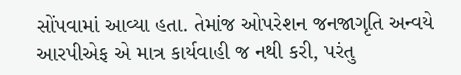સોંપવામાં આવ્યા હતા. તેમાંજ ઓપરેશન જનજાગૃતિ અન્વયે આરપીએફ એ માત્ર કાર્યવાહી જ નથી કરી, પરંતુ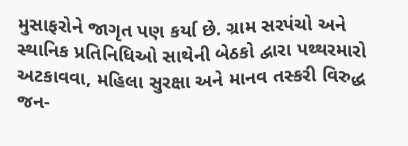મુસાફરોને જાગૃત પણ કર્યા છે. ગ્રામ સરપંચો અને સ્થાનિક પ્રતિનિધિઓ સાથેની બેઠકો દ્વારા પથ્થરમારો અટકાવવા, મહિલા સુરક્ષા અને માનવ તસ્કરી વિરુદ્ધ જન-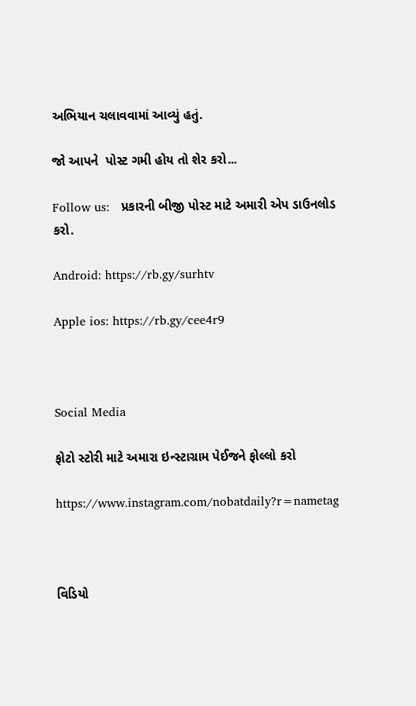અભિયાન ચલાવવામાં આવ્યું હતું.

જો આપને  પોસ્ટ ગમી હોય તો શેર કરો...

Follow us:   પ્રકારની બીજી પોસ્ટ માટે અમારી એપ ડાઉનલોડ કરો.

Android: https://rb.gy/surhtv

Apple ios: https://rb.gy/cee4r9



Social Media

ફોટો સ્ટોરી માટે અમારા ઇન્સ્ટાગ્રામ પેઈજને ફોલ્લો કરો

https://www.instagram.com/nobatdaily?r=nametag



વિડિયો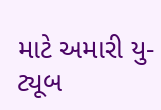માટે અમારી યુ-ટ્યૂબ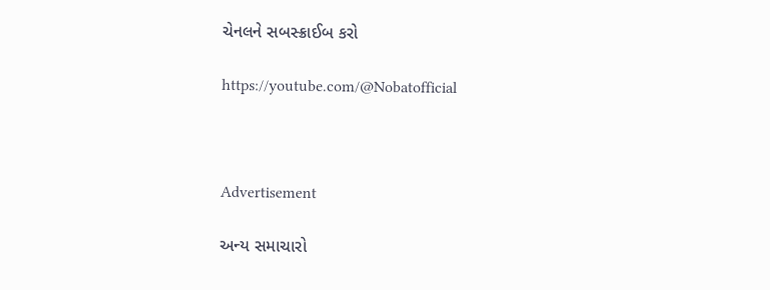ચેનલને સબસ્ક્રાઈબ કરો

https://youtube.com/@Nobatofficial



Advertisement

અન્ય સમાચારો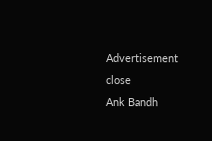Advertisement
close
Ank Bandh